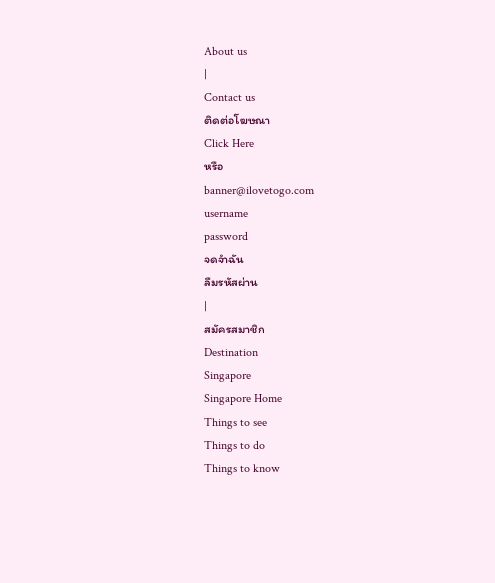About us
|
Contact us
ติดต่อโฆษณา
Click Here
หรือ
banner@ilovetogo.com
username
password
จดจำฉัน
ลืมรหัสผ่าน
|
สมัครสมาชิก
Destination
Singapore
Singapore Home
Things to see
Things to do
Things to know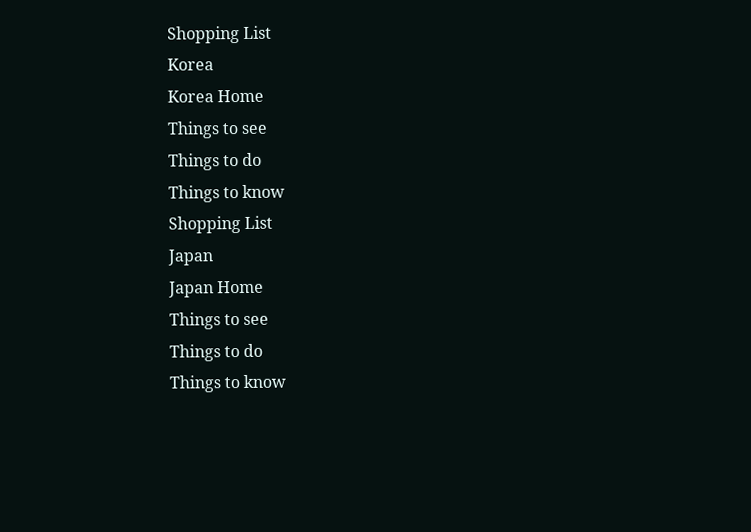Shopping List
Korea
Korea Home
Things to see
Things to do
Things to know
Shopping List
Japan
Japan Home
Things to see
Things to do
Things to know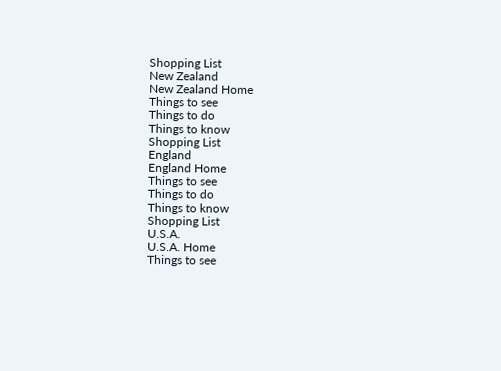Shopping List
New Zealand
New Zealand Home
Things to see
Things to do
Things to know
Shopping List
England
England Home
Things to see
Things to do
Things to know
Shopping List
U.S.A.
U.S.A. Home
Things to see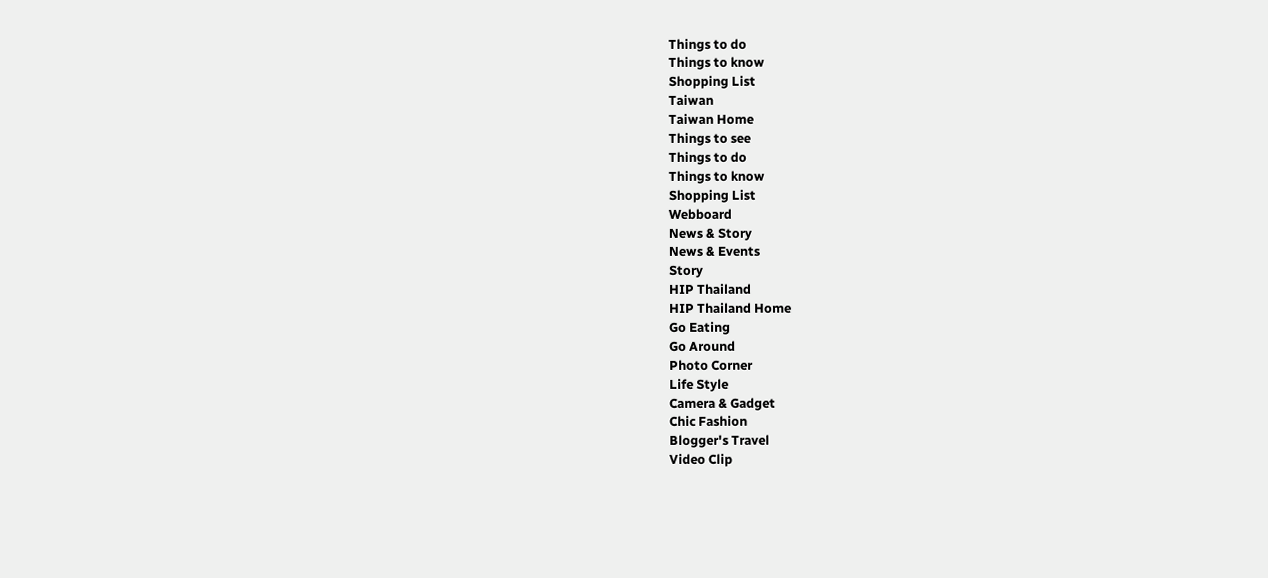Things to do
Things to know
Shopping List
Taiwan
Taiwan Home
Things to see
Things to do
Things to know
Shopping List
Webboard
News & Story
News & Events
Story
HIP Thailand
HIP Thailand Home
Go Eating
Go Around
Photo Corner
Life Style
Camera & Gadget
Chic Fashion
Blogger's Travel
Video Clip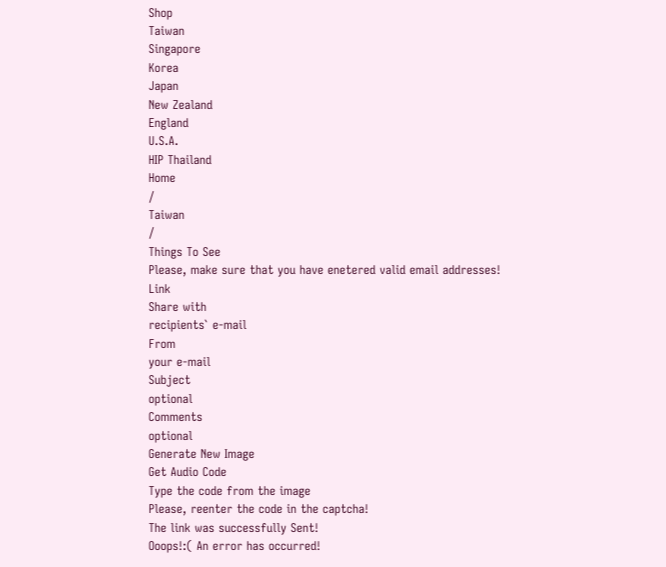Shop
Taiwan
Singapore
Korea
Japan
New Zealand
England
U.S.A.
HIP Thailand
Home
/
Taiwan
/
Things To See
Please, make sure that you have enetered valid email addresses!
Link
Share with
recipients` e-mail
From
your e-mail
Subject
optional
Comments
optional
Generate New Image
Get Audio Code
Type the code from the image
Please, reenter the code in the captcha!
The link was successfully Sent!
Ooops!:( An error has occurred!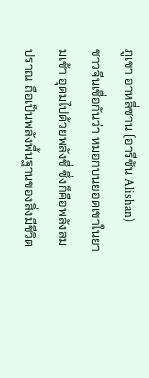ภูเขา อาหลี่ซาน (อารีซัน Alishan)
ชาวจีนเชื่อกันว่า หมอกบนยอดเขาในยามเช้า อุดมไปด้วยพลังชี่ ซึ่งก็คือพลังลมปราณ ถือเป็นพลังพื้นฐานของสิ่งมีชีวิต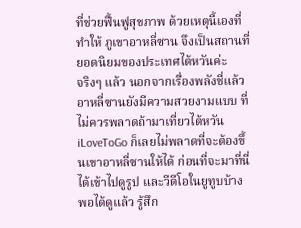ที่ช่วยฟื้นฟูสุขภาพ ด้วยเหตุนี้เองที่ทำให้ ภูเขาอาหลี่ซาน จึงเป็นสถานที่ยอดนิยมของประเทศไต้หวันค่ะ
จริงๆ แล้ว นอกจากเรื่องพลังชี่แล้ว อาหลี่ซานยังมีความสวยงามแบบ ที่ไม่ควรพลาดถ้ามาเที่ยวไต้หวัน iLoveToGo ก็เลยไม่พลาดที่จะต้องขึ้นเขาอาหลี่ซานให้ได้ ก่อนที่จะมาที่นี่ ได้เข้าไปดูรูป และวีดีโอในยูทูบบ้าง พอได้ดูแล้ว รู้สึก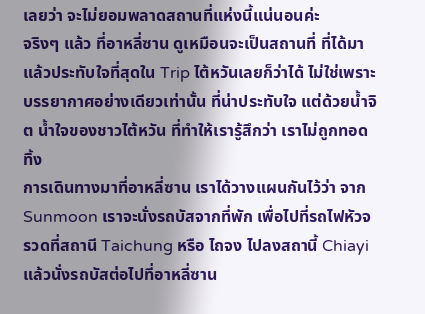เลยว่า จะไม่ยอมพลาดสถานที่แห่งนี้แน่นอนค่ะ
จริงๆ แล้ว ที่อาหลี่ซาน ดูเหมือนจะเป็นสถานที่ ที่ได้มาแล้วประทับใจที่สุดใน Trip ไต้หวันเลยก็ว่าได้ ไม่ใช่เพราะบรรยากาศอย่างเดียวเท่านั้น ที่น่าประทับใจ แต่ด้วยน้ำจิต น้ำใจของชาวไต้หวัน ที่ทำให้เรารู้สึกว่า เราไม่ถูกทอดทิ้ง
การเดินทางมาที่อาหลี่ซาน เราได้วางแผนกันไว้ว่า จาก Sunmoon เราจะนั่งรถบัสจากที่พัก เพื่อไปที่รถไฟหัวจรวดที่สถานี Taichung หรือ ไถจง ไปลงสถานี้ Chiayi แล้วนั่งรถบัสต่อไปที่อาหลี่ซาน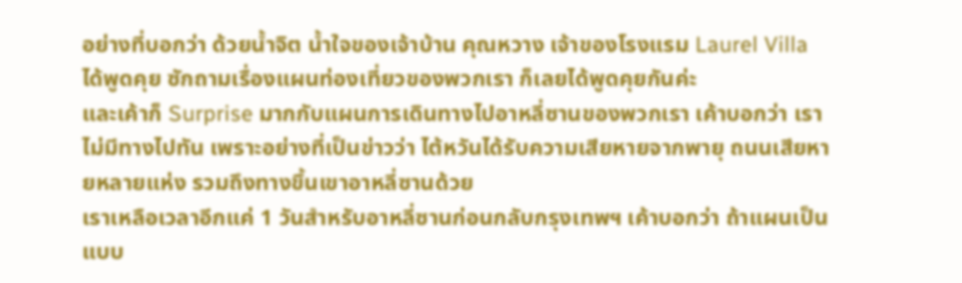อย่างที่บอกว่า ด้วยน้ำจิต น้ำใจของเจ้าบ้าน คุณหวาง เจ้าของโรงแรม Laurel Villa ได้พูดคุย ซักถามเรื่องแผนท่องเที่ยวของพวกเรา ก็เลยได้พูดคุยกันค่ะ
และเค้าก็ Surprise มากกับแผนการเดินทางไปอาหลี่ซานของพวกเรา เค้าบอกว่า เราไม่มีทางไปทัน เพราะอย่างที่เป็นข่าวว่า ไต้หวันได้รับความเสียหายจากพายุ ถนนเสียหายหลายแห่ง รวมถึงทางขึ้นเขาอาหลี่ซานด้วย
เราเหลือเวลาอีกแค่ 1 วันสำหรับอาหลี่ซานก่อนกลับกรุงเทพฯ เค้าบอกว่า ถ้าแผนเป็นแบบ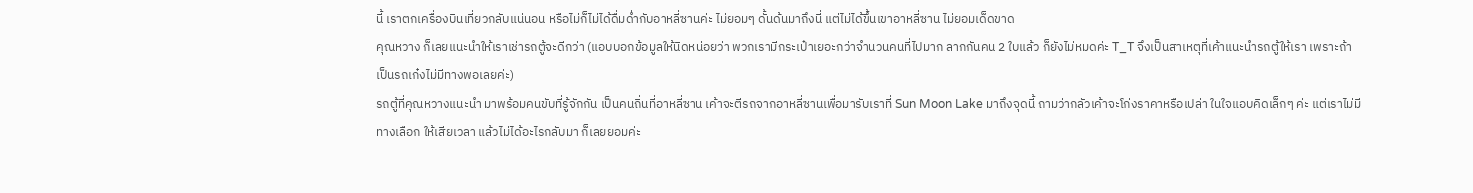นี้ เราตกเครื่องบินเที่ยวกลับแน่นอน หรือไม่ก็ไม่ได้ดื่มด่ำกับอาหลี่ซานค่ะ ไม่ยอมๆ ดั้นด้นมาถึงนี่ แต่ไม่ได้ขึ้นเขาอาหลี่ซาน ไม่ยอมเด็ดขาด
คุณหวาง ก็เลยแนะนำให้เราเช่ารถตู้จะดีกว่า (แอบบอกข้อมูลให้นิดหน่อยว่า พวกเรามีกระเป๋าเยอะกว่าจำนวนคนที่ไปมาก ลากกันคน 2 ใบแล้ว ก็ยังไม่หมดค่ะ T_T จึงเป็นสาเหตุที่เค้าแนะนำรถตู้ให้เรา เพราะถ้าเป็นรถเก๋งไม่มีทางพอเลยค่ะ)
รถตู้ที่คุณหวางแนะนำ มาพร้อมคนขับที่รู้จักกัน เป็นคนถิ่นที่อาหลี่ซาน เค้าจะตีรถจากอาหลี่ซานเพื่อมารับเราที่ Sun Moon Lake มาถึงจุดนี้ ถามว่ากลัวเค้าจะโก่งราคาหรือเปล่า ในใจแอบคิดเล็กๆ ค่ะ แต่เราไม่มีทางเลือก ให้เสียเวลา แล้วไม่ได้อะไรกลับมา ก็เลยยอมค่ะ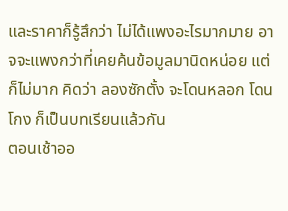และราคาก็รู้สึกว่า ไม่ได้แพงอะไรมากมาย อาจจะแพงกว่าที่เคยค้นข้อมูลมานิดหน่อย แต่ก็ไม่มาก คิดว่า ลองซักตั้ง จะโดนหลอก โดนโกง ก็เป็นบทเรียนแล้วกัน
ตอนเช้าออ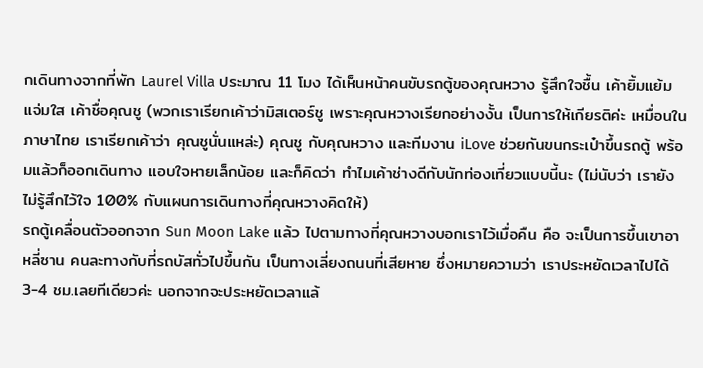กเดินทางจากที่พัก Laurel Villa ประมาณ 11 โมง ได้เห็นหน้าคนขับรถตู้ของคุณหวาง รู้สึกใจชื้น เค้ายิ้มแย้มแจ่มใส เค้าชื่อคุณชู (พวกเราเรียกเค้าว่ามิสเตอร์ชู เพราะคุณหวางเรียกอย่างงั้น เป็นการให้เกียรติค่ะ เหมื่อนในภาษาไทย เราเรียกเค้าว่า คุณชูนั่นแหล่ะ) คุณชู กับคุณหวาง และทีมงาน iLove ช่วยกันขนกระเป๋าขึ้นรถตู้ พร้อมแล้วก็ออกเดินทาง แอบใจหายเล็กน้อย และก็คิดว่า ทำไมเค้าช่างดีกับนักท่องเที่ยวแบบนี้นะ (ไม่นับว่า เรายังไม่รู้สึกไว้ใจ 100% กับแผนการเดินทางที่คุณหวางคิดให้)
รถตู้เคลื่อนตัวออกจาก Sun Moon Lake แล้ว ไปตามทางที่คุณหวางบอกเราไว้เมื่อคืน คือ จะเป็นการขึ้นเขาอาหลี่ซาน คนละทางกับที่รถบัสทั่วไปขึ้นกัน เป็นทางเลี่ยงถนนที่เสียหาย ซึ่งหมายความว่า เราประหยัดเวลาไปได้ 3-4 ชม.เลยทีเดียวค่ะ นอกจากจะประหยัดเวลาแล้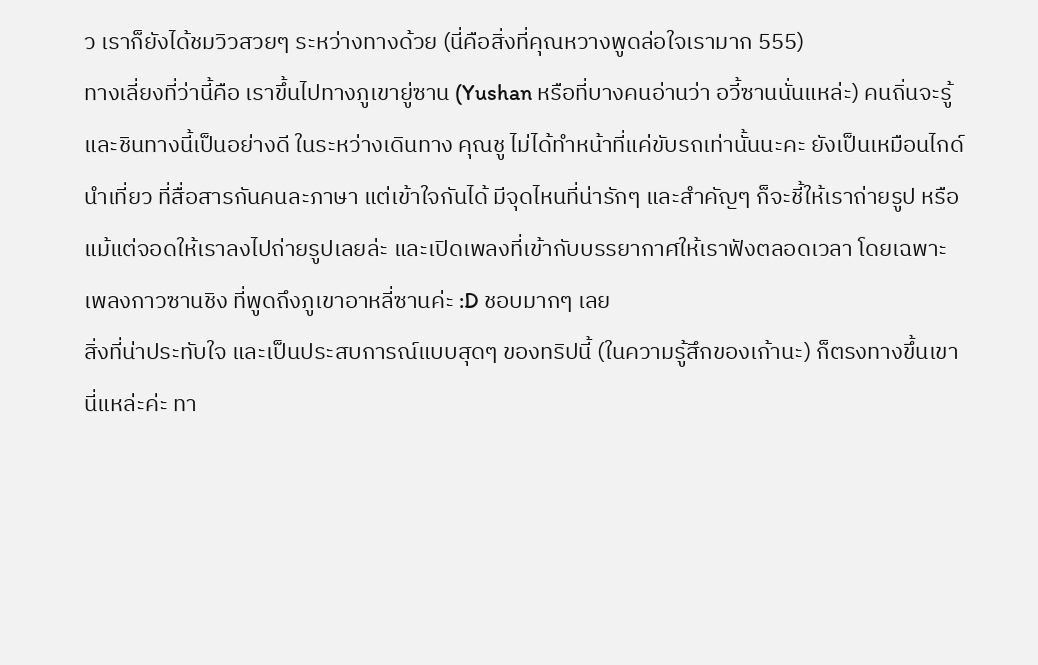ว เราก็ยังได้ชมวิวสวยๆ ระหว่างทางด้วย (นี่คือสิ่งที่คุณหวางพูดล่อใจเรามาก 555)
ทางเลี่ยงที่ว่านี้คือ เราขึ้นไปทางภูเขายู่ซาน (Yushan หรือที่บางคนอ่านว่า อวี้ซานนั่นแหล่ะ) คนถิ่นจะรู้และชินทางนี้เป็นอย่างดี ในระหว่างเดินทาง คุณชู ไม่ได้ทำหน้าที่แค่ขับรถเท่านั้นนะคะ ยังเป็นเหมือนไกด์นำเที่ยว ที่สื่อสารกันคนละภาษา แต่เข้าใจกันได้ มีจุดไหนที่น่ารักๆ และสำคัญๆ ก็จะชี้ให้เราถ่ายรูป หรือแม้แต่จอดให้เราลงไปถ่ายรูปเลยล่ะ และเปิดเพลงที่เข้ากับบรรยากาศให้เราฟังตลอดเวลา โดยเฉพาะเพลงกาวซานชิง ที่พูดถึงภูเขาอาหลี่ซานค่ะ :D ชอบมากๆ เลย
สิ่งที่น่าประทับใจ และเป็นประสบการณ์แบบสุดๆ ของทริปนี้ (ในความรู้สึกของเก้านะ) ก็ตรงทางขึ้นเขานี่แหล่ะค่ะ ทา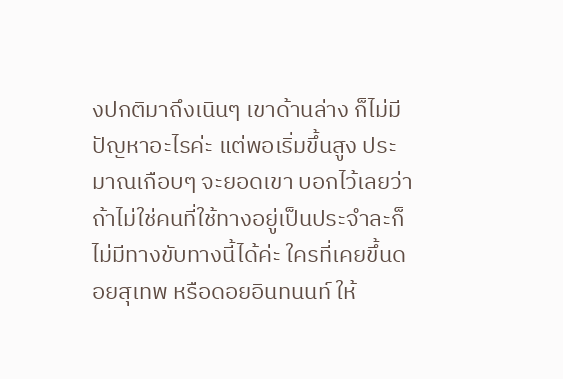งปกติมาถึงเนินๆ เขาด้านล่าง ก็ไม่มีปัญหาอะไรค่ะ แต่พอเริ่มขึ้นสูง ประมาณเกือบๆ จะยอดเขา บอกไว้เลยว่า ถ้าไม่ใช่คนที่ใช้ทางอยู่เป็นประจำละก็ไม่มีทางขับทางนี้ได้ค่ะ ใครที่เคยขึ้นดอยสุเทพ หรือดอยอินทนนท์ ให้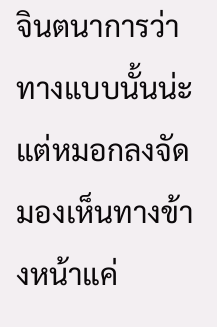จินตนาการว่า ทางแบบนั้นน่ะ แต่หมอกลงจัด มองเห็นทางข้างหน้าแค่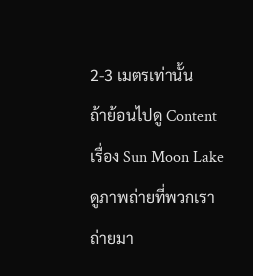2-3 เมตรเท่านั้น
ถ้าย้อนไปดู Content เรื่อง Sun Moon Lake ดูภาพถ่ายที่พวกเราถ่ายมา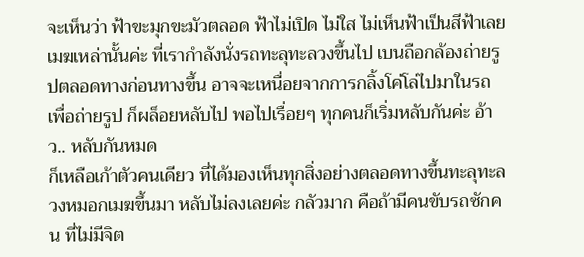จะเห็นว่า ฟ้าขะมุกขะมัวตลอด ฟ้าไม่เปิด ไม่ใส ไม่เห็นฟ้าเป็นสีฟ้าเลย เมฆเหล่านั้นค่ะ ที่เรากำลังนั่งรถทะลุทะลวงขึ้นไป เบนถือกล้องถ่ายรูปตลอดทางก่อนทางขึ้น อาจจะเหนื่อยจากการกลิ้งโค่โล่ไปมาในรถ เพื่อถ่ายรูป ก็ผล็อยหลับไป พอไปเรื่อยๆ ทุกคนก็เริ่มหลับกันค่ะ อ้าว.. หลับกันหมด
ก็เหลือเก้าตัวคนเดียว ที่ได้มองเห็นทุกสิ่งอย่างตลอดทางขึ้นทะลุทะลวงหมอกเมฆขึ้นมา หลับไม่ลงเลยค่ะ กลัวมาก คือถ้ามีคนขับรถซักคน ที่ไม่มีจิต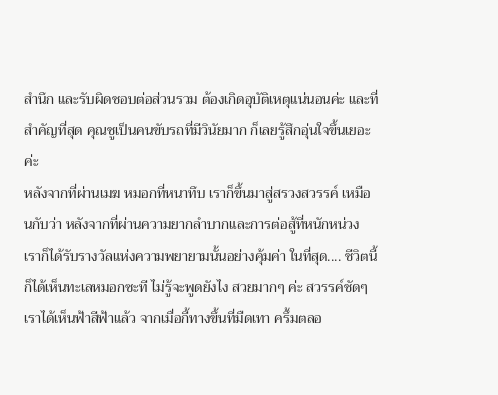สำนึก และรับผิดชอบต่อส่วนรวม ต้องเกิดอุบัติเหตุแน่นอนค่ะ และที่สำคัญที่สุด คุณชูเป็นคนขับรถที่มีวินัยมาก ก็เลยรู้สึกอุ่นใจขึ้นเยอะค่ะ
หลังจากที่ผ่านเมฆ หมอกที่หนาทึบ เราก็ขึ้นมาสู่สรวงสวรรค์ เหมือนกับว่า หลังจากที่ผ่านความยากลำบากและการต่อสู้ที่หนักหน่วง เราก็ได้รับรางวัลแห่งความพยายามนั้นอย่างคุ้มค่า ในที่สุด.... ชีวิตนี้ ก็ได้เห็นทะเลหมอกซะที ไม่รู้จะพูดยังไง สวยมากๆ ค่ะ สวรรค์ชัดๆ
เราได้เห็นฟ้าสีฟ้าแล้ว จากเมื่อกี้ทางขึ้นที่มืดเทา ครึ้มตลอ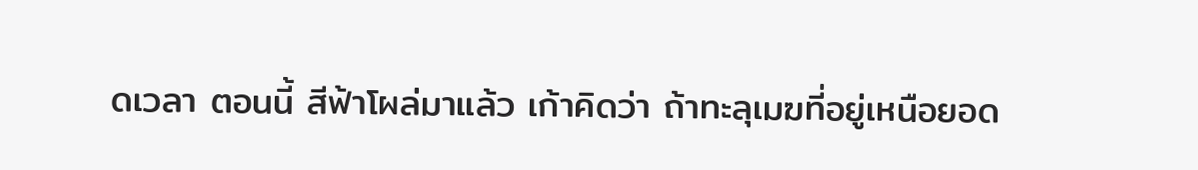ดเวลา ตอนนี้ สีฟ้าโผล่มาแล้ว เก้าคิดว่า ถ้าทะลุเมฆที่อยู่เหนือยอด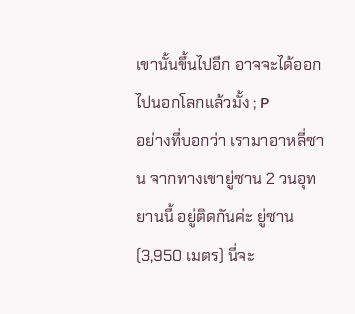เขานั้นขึ้นไปอีก อาจจะได้ออกไปนอกโลกแล้วมั้ง ; P
อย่างที่บอกว่า เรามาอาหลี่ซาน จากทางเขายู่ซาน 2 วนอุทยานนี้ อยู่ติดกันค่ะ ยู่ซาน (3,950 เมตร) นี่จะ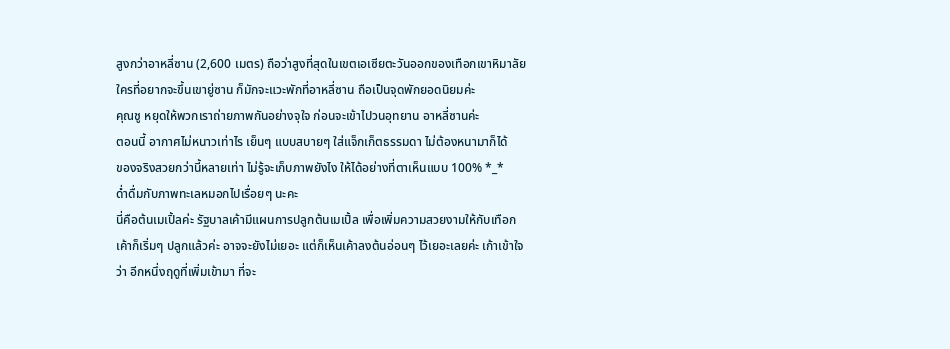สูงกว่าอาหลี่ซาน (2,600 เมตร) ถือว่าสูงที่สุดในเขตเอเซียตะวันออกของเทือกเขาหิมาลัย ใครที่อยากจะขึ้นเขายู่ซาน ก็มักจะแวะพักที่อาหลี่ซาน ถือเป็นจุดพักยอดนิยมค่ะ
คุณชู หยุดให้พวกเราถ่ายภาพกันอย่างจุใจ ก่อนจะเข้าไปวนอุทยาน อาหลี่ซานค่ะ
ตอนนี้ อากาศไม่หนาวเท่าไร เย็นๆ แบบสบายๆ ใส่แจ็กเก็ตธรรมดา ไม่ต้องหนามาก็ได้
ของจริงสวยกว่านี้หลายเท่า ไม่รู้จะเก็บภาพยังไง ให้ได้อย่างที่ตาเห็นแบบ 100% *_*
ด่ำดื่มกับภาพทะเลหมอกไปเรื่อยๆ นะคะ
นี่คือต้นเมเปิ้ลค่ะ รัฐบาลเค้ามีแผนการปลูกต้นเมเปิ้ล เพื่อเพิ่มความสวยงามให้กับเทือก เค้าก็เริ่มๆ ปลูกแล้วค่ะ อาจจะยังไม่เยอะ แต่ก็เห็นเค้าลงต้นอ่อนๆ ไว้เยอะเลยค่ะ เก้าเข้าใจว่า อีกหนึ่งฤดูที่เพิ่มเข้ามา ที่จะ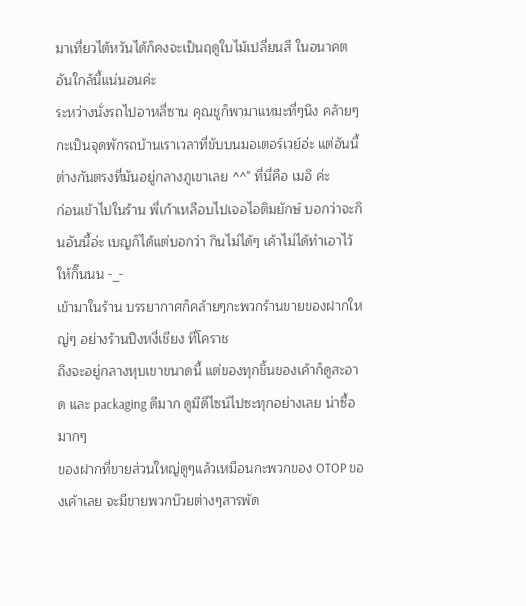มาเที่ยวไต้หวันได้ก็คงจะเป็นฤดูใบไม้เปลี่ยนสี ในอนาคตอันใกล้นี้แน่นอนค่ะ
ระหว่างนั่งรถไปอาหลี่ซาน คุณชูก็พามาแหมะที่ๆนึง คล้ายๆกะเป็นจุดพักรถบ้านเราเวลาที่ขับบนมอเตอร์เวย์อ่ะ แต่อันนี้ต่างกันตรงที่มันอยู่กลางภูเขาเลย ^^" ที่นี่คือ เมอิ ค่ะ
ก่อนเข้าไปในร้าน พี่เก้าเหลือบไปเจอไอติมยักษ์ บอกว่าจะกินอันนี้อ่ะ เบญก็ได้แต่บอกว่า กินไม่ได้ๆ เค้าไม่ได้ทำเอาไว้ให้กิ๊นนน -_-
เข้ามาในร้าน บรรยากาศก็คล้ายๆกะพวกร้านขายของฝากใหญ่ๆ อย่างร้านปึงหงี่เชียง ที่โคราช
ถึงจะอยู่กลางหุบเขาขนาดนี้ แต่ของทุกชิ้นของเค้าก็ดูสะอาด และ packaging ดีมาก ดูมีดีไซน์ไปซะทุกอย่างเลย น่าซื้อมากๆ
ของฝากที่ขายส่วนใหญ่ดูๆแล้วเหมือนกะพวกของ OTOP ของเค้าเลย จะมีขายพวกบ๊วยต่างๆสารพัด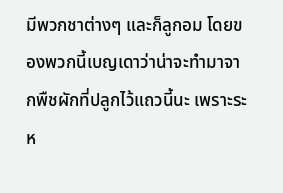มีพวกชาต่างๆ และก็ลูกอม โดยของพวกนี้เบญเดาว่าน่าจะทำมาจากพืชผักที่ปลูกไว้แถวนี้นะ เพราะระห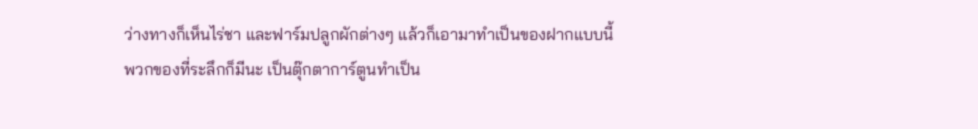ว่างทางก็เห็นไร่ชา และฟาร์มปลูกผักต่างๆ แล้วก็เอามาทำเป็นของฝากแบบนี้
พวกของที่ระลึกก็มีนะ เป็นตุ๊กตาการ์ตูนทำเป็น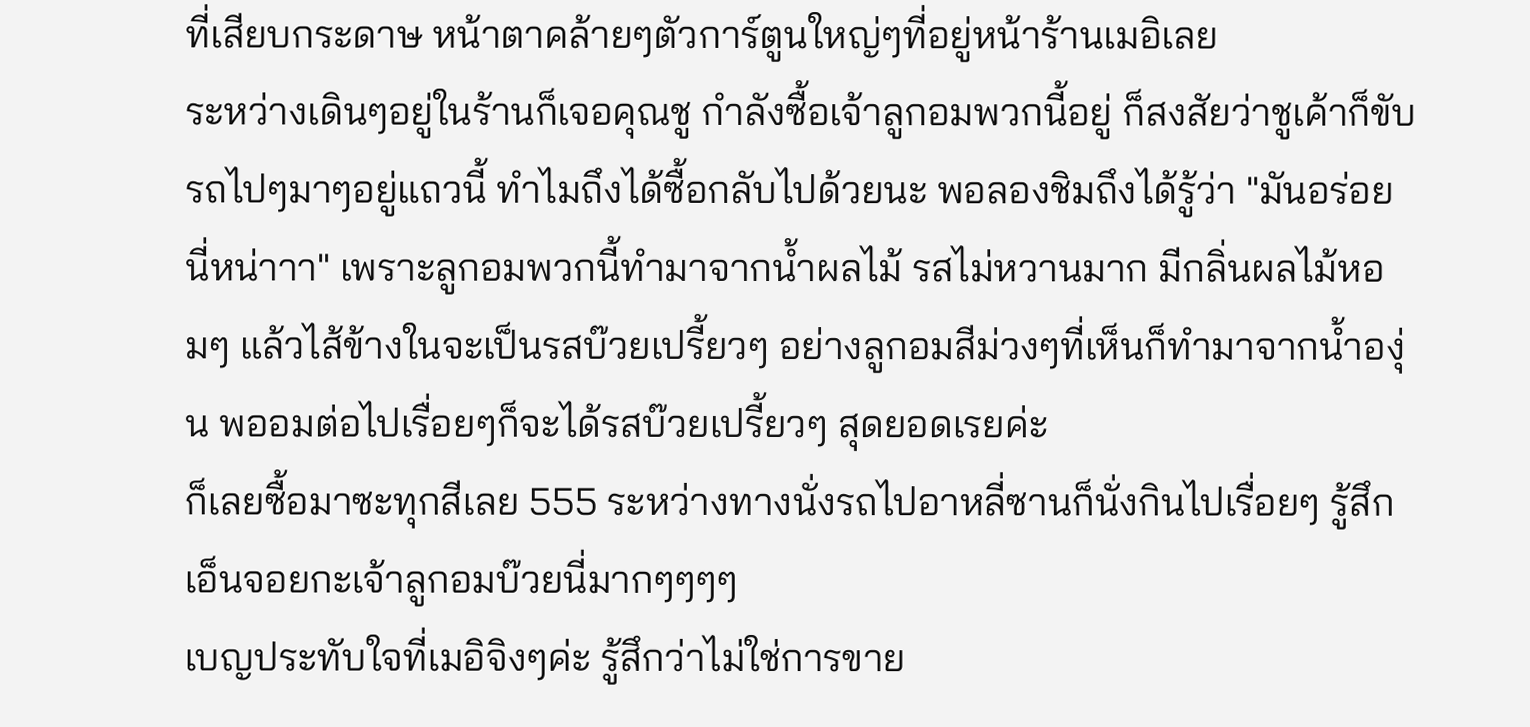ที่เสียบกระดาษ หน้าตาคล้ายๆตัวการ์ตูนใหญ่ๆที่อยู่หน้าร้านเมอิเลย
ระหว่างเดินๆอยู่ในร้านก็เจอคุณชู กำลังซื้อเจ้าลูกอมพวกนี้อยู่ ก็สงสัยว่าชูเค้าก็ขับรถไปๆมาๆอยู่แถวนี้ ทำไมถึงได้ซื้อกลับไปด้วยนะ พอลองชิมถึงได้รู้ว่า "มันอร่อยนี่หน่าาา" เพราะลูกอมพวกนี้ทำมาจากน้ำผลไม้ รสไม่หวานมาก มีกลิ่นผลไม้หอมๆ แล้วไส้ข้างในจะเป็นรสบ๊วยเปรี้ยวๆ อย่างลูกอมสีม่วงๆที่เห็นก็ทำมาจากน้ำองุ่น พออมต่อไปเรื่อยๆก็จะได้รสบ๊วยเปรี้ยวๆ สุดยอดเรยค่ะ
ก็เลยซื้อมาซะทุกสีเลย 555 ระหว่างทางนั่งรถไปอาหลี่ซานก็นั่งกินไปเรื่อยๆ รู้สึกเอ็นจอยกะเจ้าลูกอมบ๊วยนี่มากๆๆๆๆ
เบญประทับใจที่เมอิจิงๆค่ะ รู้สึกว่าไม่ใช่การขาย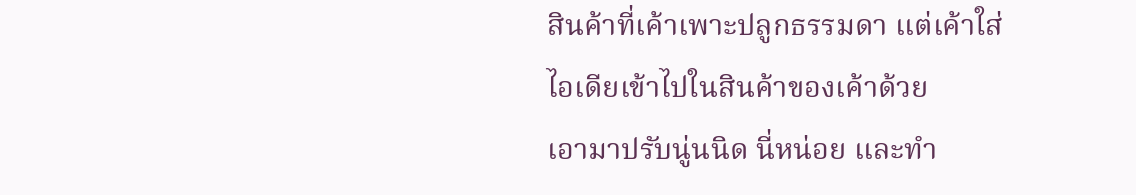สินค้าที่เค้าเพาะปลูกธรรมดา แต่เค้าใส่ไอเดียเข้าไปในสินค้าของเค้าด้วย
เอามาปรับนู่นนิด นี่หน่อย และทำ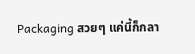Packaging สวยๆ แค่นี้ก็กลา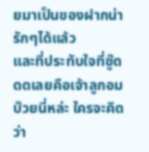ยมาเป็นของฝากน่ารักๆได้แล้ว
และที่ประทับใจที่ซู๊ดดดเลยคือเจ้าลูกอมบ๊วยนี่หล่ะ ใครจะคิดว่า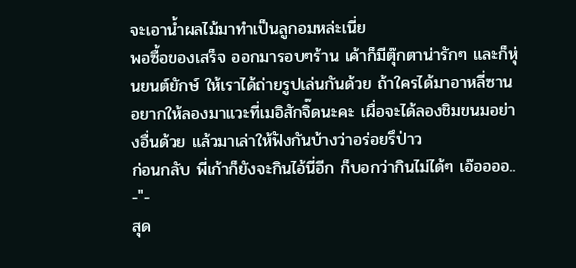จะเอาน้ำผลไม้มาทำเป็นลูกอมหล่ะเนี่ย
พอซื้อของเสร็จ ออกมารอบๆร้าน เค้าก็มีตุ๊กตาน่ารักๆ และก็หุ่นยนต์ยักษ์ ให้เราได้ถ่ายรูปเล่นกันด้วย ถ้าใครได้มาอาหลี่ซาน อยากให้ลองมาแวะที่เมอิสักจิ๊ดนะคะ เผื่อจะได้ลองชิมขนมอย่างอื่นด้วย แล้วมาเล่าให้ฟังกันบ้างว่าอร่อยรึป่าว
ก่อนกลับ พี่เก้าก็ยังจะกินไอ้นี่อีก ก็บอกว่ากินไม่ได้ๆ เอ๊ออออ.. -"-
สุด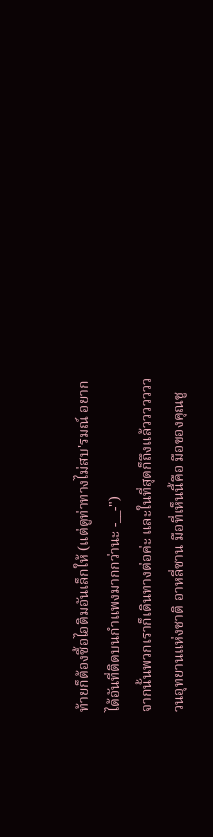ท้ายก็ต้องซื้อไอติมอันเล็กให้ (แต่ดูท่าทางไม่สบ'รมณ์ อยากได้อันที่ติดบนกำแพงมากกว่านะ -__-")
จากนั้นพวกเราก็เดินทางต่อค่ะ และในที่สุดก็ถึงแล้ววววววว วนอุทยานแห่งชาติ อาหลี่ซาน มือที่เห็นนี้คือ มือของคุณชู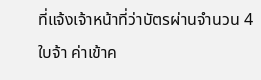ที่แจ้งเจ้าหน้าที่ว่าบัตรผ่านจำนวน 4 ใบจ้า ค่าเข้าค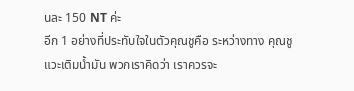นละ 150 NT ค่ะ
อีก 1 อย่างที่ประทับใจในตัวคุณชูคือ ระหว่างทาง คุณชูแวะเติมน้ำมัน พวกเราคิดว่า เราควรจะ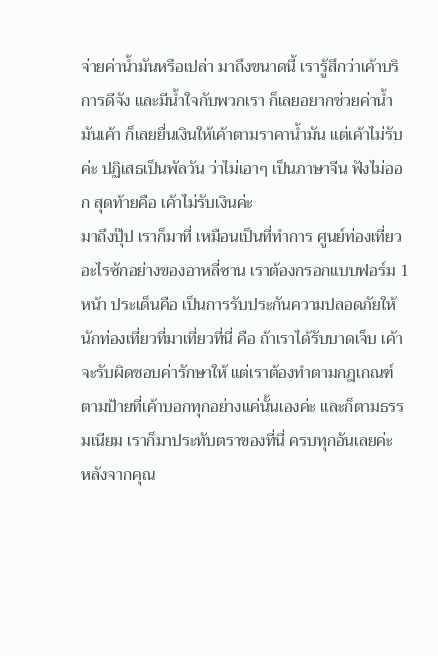จ่ายค่าน้ำมันหรือเปล่า มาถึงขนาดนี้ เรารู้สึกว่าเค้าบริการดีจัง และมีน้ำใจกับพวกเรา ก็เลยอยากช่วยค่าน้ำมันเค้า ก็เลยยื่นเงินให้เค้าตามราคาน้ำมัน แต่เค้าไม่รับค่ะ ปฏิเสธเป็นพัลวัน ว่าไม่เอาๆ เป็นภาษาจีน ฟังไม่ออก สุดท้ายคือ เค้าไม่รับเงินค่ะ
มาถึงปุ๊ป เราก็มาที่ เหมือนเป็นที่ทำการ ศูนย์ท่องเที่ยวอะไรซักอย่างของอาหลี่ซาน เราต้องกรอกแบบฟอร์ม 1 หน้า ประเด็นคือ เป็นการรับประกันความปลอดภัยให้นักท่องเที่ยวที่มาเที่ยวที่นี่ คือ ถ้าเราได้รับบาดเจ็บ เค้าจะรับผิดชอบค่ารักษาให้ แต่เราต้องทำตามกฎเกณฑ์ตามป้ายที่เค้าบอกทุกอย่างแค่นั้นเองค่ะ และก็ตามธรรมเนียม เราก็มาประทับตราของที่นี่ ครบทุกอันเลยค่ะ
หลังจากคุณ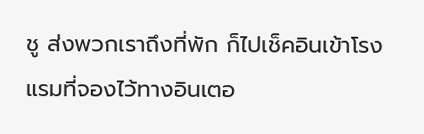ชู ส่งพวกเราถึงที่พัก ก็ไปเช็คอินเข้าโรงแรมที่จองไว้ทางอินเตอ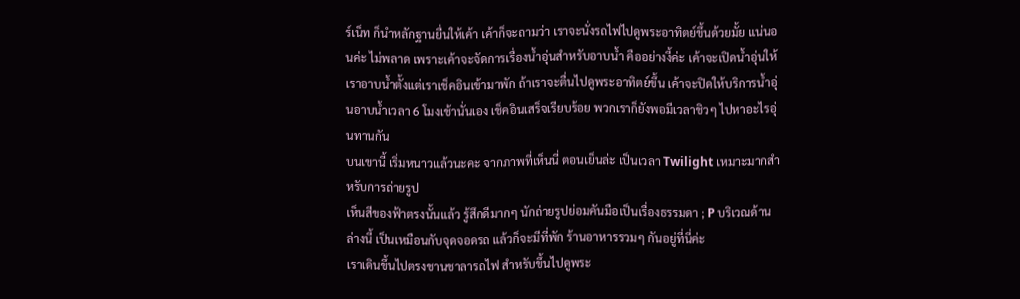ร์เน็ท ก็นำหลักฐานยื่นให้เค้า เค้าก็จะถามว่า เราจะนั่งรถไฟไปดูพระอาทิตย์ขึ้นด้วยมั้ย แน่นอนค่ะ ไม่พลาด เพราะเค้าจะจัดการเรื่องน้ำอุ่นสำหรับอาบน้ำ คืออย่างงี้ค่ะ เค้าจะเปิดน้ำอุ่นให้เราอาบน้ำตั้งแต่เราเช็คอินเข้ามาพัก ถ้าเราจะตื่นไปดูพระอาทิตย์ขึ้น เค้าจะปิดให้บริการน้ำอุ่นอาบน้ำเวลา 6 โมงเช้านั่นเอง เช็คอินเสร็จเรียบร้อย พวกเราก็ยังพอมีเวลาชิวๆ ไปหาอะไรอุ่นทานกัน
บนเขานี้ เริ่มหนาวแล้วนะคะ จากภาพที่เห็นนี่ ตอนเย็นล่ะ เป็นเวลา Twilight เหมาะมากสำหรับการถ่ายรูป
เห็นสีของฟ้าตรงนั้นแล้ว รู้สึกดีมากๆ นักถ่ายรูปย่อมคันมือเป็นเรื่องธรรมดา ; P บริเวณด้านล่างนี้ เป็นเหมือนกับจุดจอดรถ แล้วก็จะมีที่พัก ร้านอาหารรวมๆ กันอยู่ที่นี่ค่ะ
เราเดินขึ้นไปตรงชานชาลารถไฟ สำหรับขึ้นไปดูพระ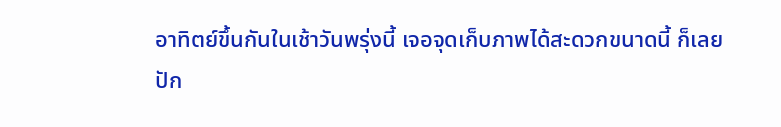อาทิตย์ขึ้นกันในเช้าวันพรุ่งนี้ เจอจุดเก็บภาพได้สะดวกขนาดนี้ ก็เลยปัก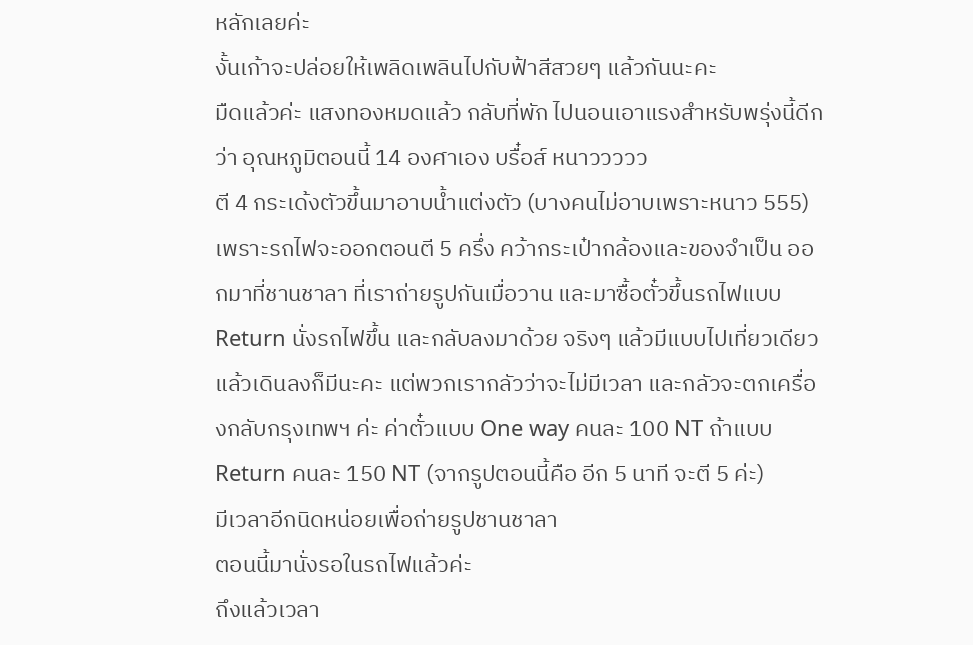หลักเลยค่ะ
งั้นเก้าจะปล่อยให้เพลิดเพลินไปกับฟ้าสีสวยๆ แล้วกันนะคะ
มืดแล้วค่ะ แสงทองหมดแล้ว กลับที่พัก ไปนอนเอาแรงสำหรับพรุ่งนี้ดีกว่า อุณหภูมิตอนนี้ 14 องศาเอง บรื๋อส์ หนาววววว
ตี 4 กระเด้งตัวขึ้นมาอาบน้ำแต่งตัว (บางคนไม่อาบเพราะหนาว 555) เพราะรถไฟจะออกตอนตี 5 ครึ่ง คว้ากระเป๋ากล้องและของจำเป็น ออกมาที่ชานชาลา ที่เราถ่ายรูปกันเมื่อวาน และมาซื้อตั๋วขึ้นรถไฟแบบ Return นั่งรถไฟขึ้น และกลับลงมาด้วย จริงๆ แล้วมีแบบไปเที่ยวเดียว แล้วเดินลงก็มีนะคะ แต่พวกเรากลัวว่าจะไม่มีเวลา และกลัวจะตกเครื่องกลับกรุงเทพฯ ค่ะ ค่าตั๋วแบบ One way คนละ 100 NT ถ้าแบบ Return คนละ 150 NT (จากรูปตอนนี้คือ อีก 5 นาที จะตี 5 ค่ะ)
มีเวลาอีกนิดหน่อยเพื่อถ่ายรูปชานชาลา
ตอนนี้มานั่งรอในรถไฟแล้วค่ะ
ถึงแล้วเวลา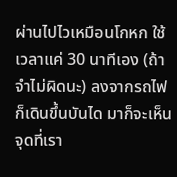ผ่านไปไวเหมือนโกหก ใช้เวลาแค่ 30 นาทีเอง (ถ้าจำไม่ผิดนะ) ลงจากรถไฟ ก็เดินขึ้นบันได มาก็จะเห็นจุดที่เรา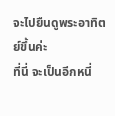จะไปยืนดูพระอาทิตย์ขึ้นค่ะ
ที่นี่ จะเป็นอีกหนี่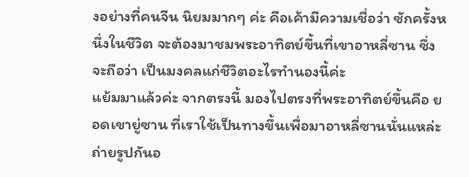งอย่างที่คนจีน นิยมมากๆ ค่ะ คือเค้ามีความเชื่อว่า ซักครั้งหนึ่งในชีวิต จะต้องมาชมพระอาทิตย์ขึ้นที่เขาอาหลี่ซาน ซึ่งจะถือว่า เป็นมงคลแก่ชีวิตอะไรทำนองนี้ค่ะ
แย้มมาแล้วค่ะ จากตรงนี้ มองไปตรงที่พระอาทิตย์ขึ้นคือ ยอดเขายู่ซาน ที่เราใช้เป็นทางขึ้นเพื่อมาอาหลี่ซานนั่นแหล่ะ
ถ่ายรูปกันอ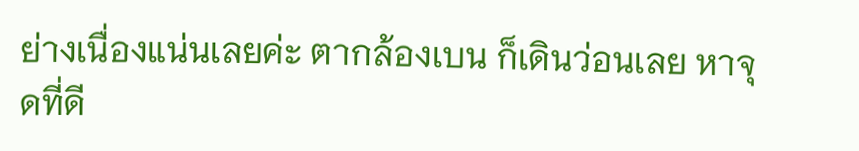ย่างเนื่องแน่นเลยค่ะ ตากล้องเบน ก็เดินว่อนเลย หาจุดที่ดี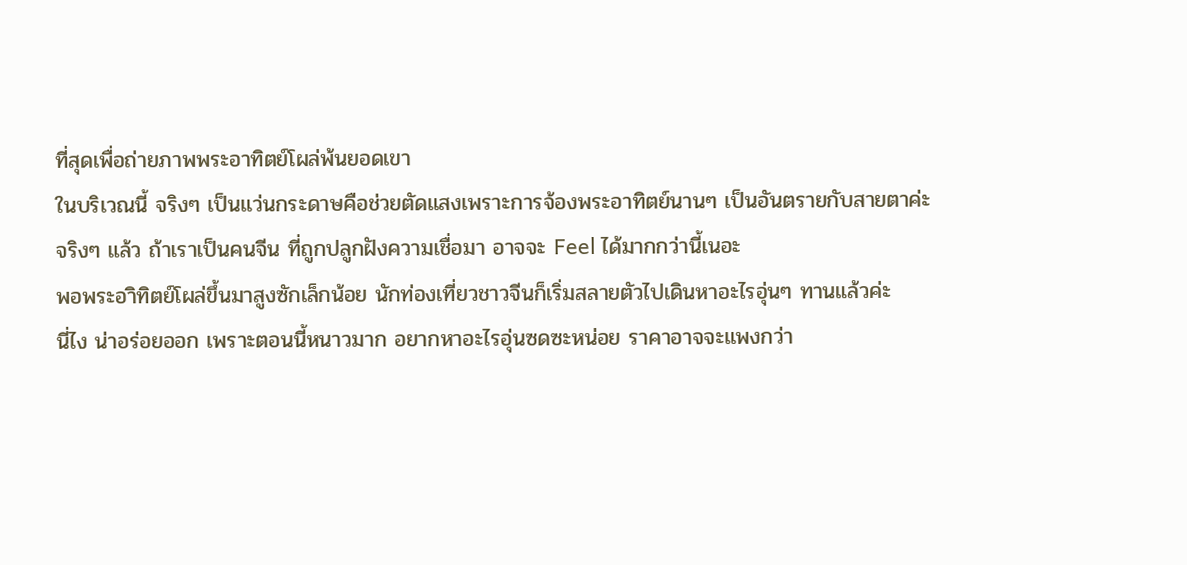ที่สุดเพื่อถ่ายภาพพระอาทิตย์โผล่พ้นยอดเขา
ในบริเวณนี้ จริงๆ เป็นแว่นกระดาษคือช่วยตัดแสงเพราะการจ้องพระอาทิตย์นานๆ เป็นอันตรายกับสายตาค่ะ
จริงๆ แล้ว ถ้าเราเป็นคนจีน ที่ถูกปลูกฝังความเชื่อมา อาจจะ Feel ได้มากกว่านี้เนอะ
พอพระอาิทิตย์โผล่ขึ้นมาสูงซักเล็กน้อย นักท่องเที่ยวชาวจีนก็เริ่มสลายตัวไปเดินหาอะไรอุ่นๆ ทานแล้วค่ะ
นี่ไง น่าอร่อยออก เพราะตอนนี้หนาวมาก อยากหาอะไรอุ่นซดซะหน่อย ราคาอาจจะแพงกว่า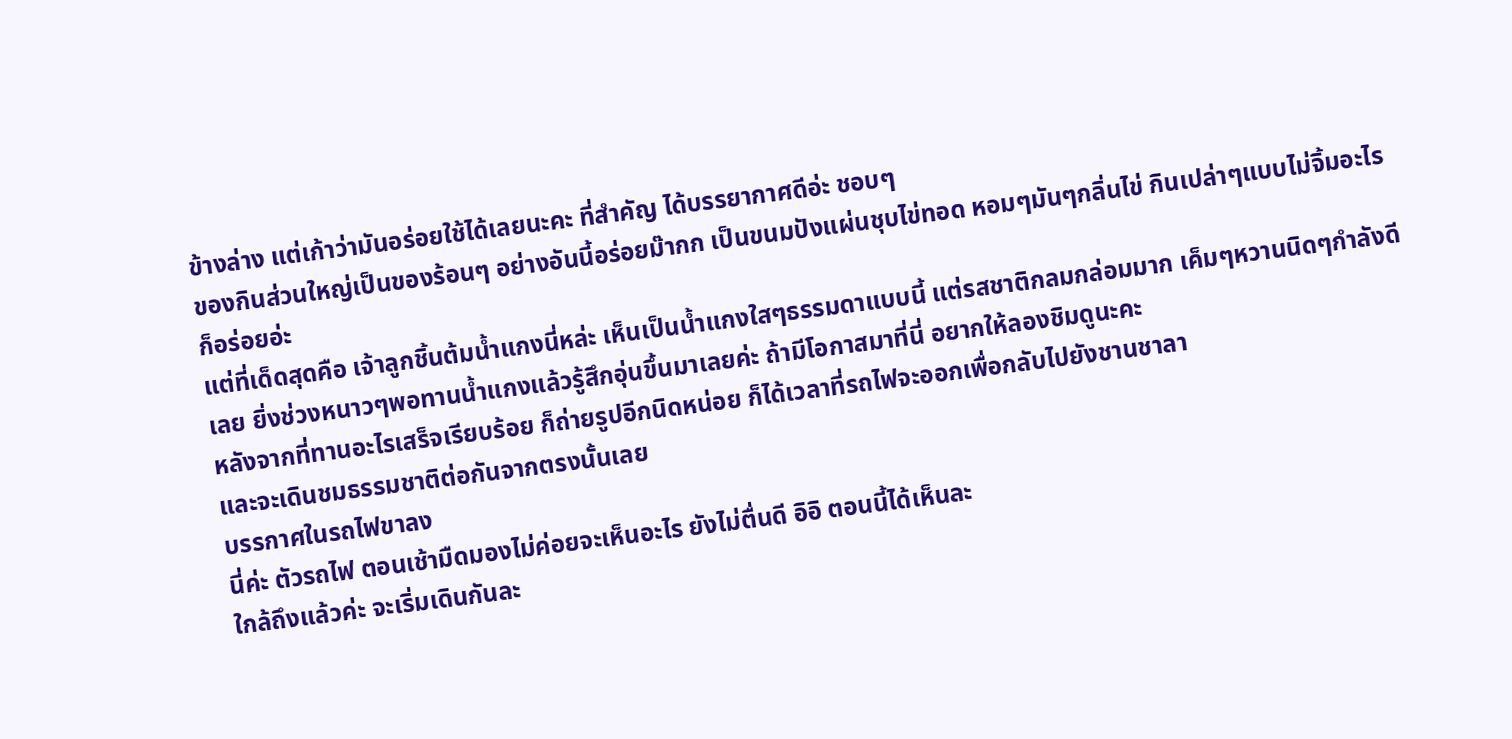ข้างล่าง แต่เก้าว่ามันอร่อยใช้ได้เลยนะคะ ที่สำคัญ ได้บรรยากาศดีอ่ะ ชอบๆ
ของกินส่วนใหญ่เป็นของร้อนๆ อย่างอันนี้อร่อยม๊ากก เป็นขนมปังแผ่นชุบไข่ทอด หอมๆมันๆกลิ่นไข่ กินเปล่าๆแบบไม่จิ้มอะไรก็อร่อยอ่ะ
แต่ที่เด็ดสุดคือ เจ้าลูกชิ้นต้มน้ำแกงนี่หล่ะ เห็นเป็นน้ำแกงใสๆธรรมดาแบบนี้ แต่รสชาติกลมกล่อมมาก เค็มๆหวานนิดๆกำลังดีเลย ยิ่งช่วงหนาวๆพอทานน้ำแกงแล้วรู้สึกอุ่นขึ้นมาเลยค่ะ ถ้ามีโอกาสมาที่นี่ อยากให้ลองชิมดูนะคะ
หลังจากที่ทานอะไรเสร็จเรียบร้อย ก็ถ่ายรูปอีกนิดหน่อย ก็ได้เวลาที่รถไฟจะออกเพื่อกลับไปยังชานชาลา
และจะเดินชมธรรมชาติต่อกันจากตรงนั้นเลย
บรรกาศในรถไฟขาลง
นี่ค่ะ ตัวรถไฟ ตอนเช้ามืดมองไม่ค่อยจะเห็นอะไร ยังไม่ตื่นดี อิอิ ตอนนี้ได้เห็นละ
ใกล้ถึงแล้วค่ะ จะเริ่มเดินกันละ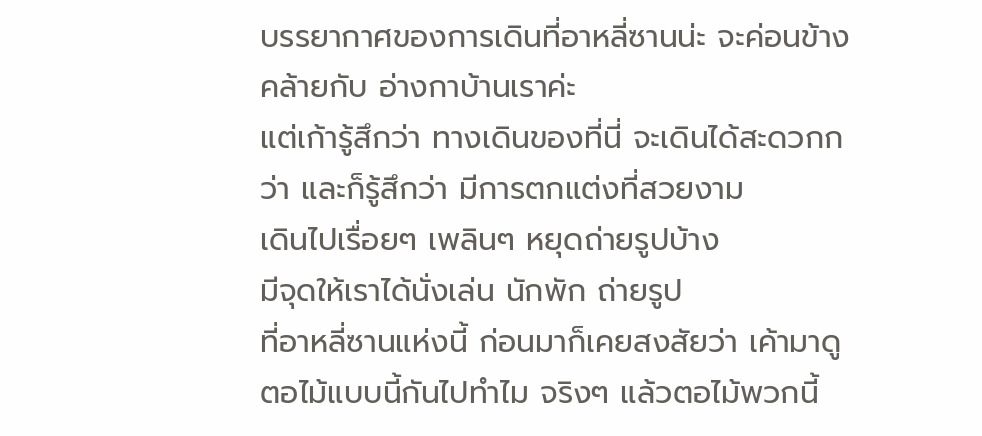บรรยากาศของการเดินที่อาหลี่ซานน่ะ จะค่อนข้างคล้ายกับ อ่างกาบ้านเราค่ะ
แต่เก้ารู้สึกว่า ทางเดินของที่นี่ จะเดินได้สะดวกกว่า และก็รู้สึกว่า มีการตกแต่งที่สวยงาม
เดินไปเรื่อยๆ เพลินๆ หยุดถ่ายรูปบ้าง
มีจุดให้เราได้นั่งเล่น นักพัก ถ่ายรูป
ที่อาหลี่ซานแห่งนี้ ก่อนมาก็เคยสงสัยว่า เค้ามาดูตอไม้แบบนี้กันไปทำไม จริงๆ แล้วตอไม้พวกนี้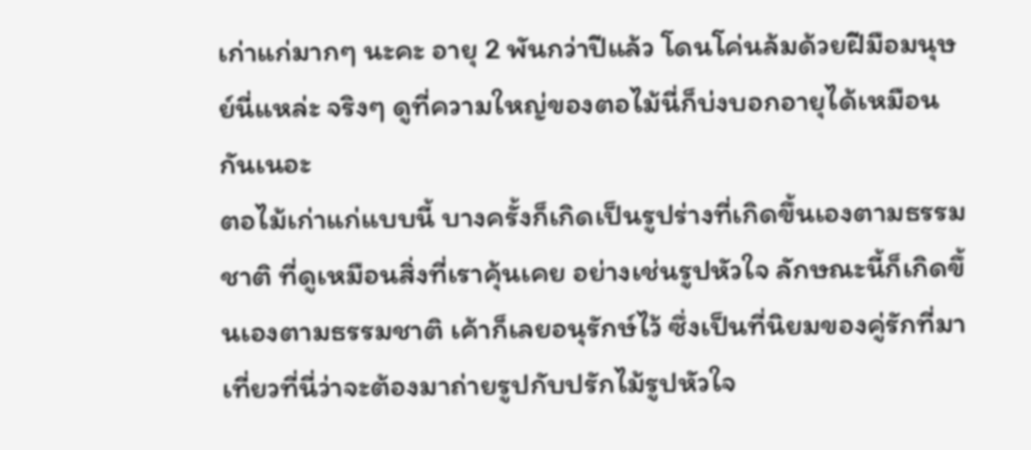เก่าแก่มากๆ นะคะ อายุ 2 พันกว่าปีแล้ว โดนโค่นล้มด้วยฝีมือมนุษย์นี่แหล่ะ จริงๆ ดูที่ความใหญ่ของตอไม้นี่ก็บ่งบอกอายุได้เหมือนกันเนอะ
ตอไม้เก่าแก่แบบนี้ บางครั้งก็เกิดเป็นรูปร่างที่เกิดขึ้นเองตามธรรมชาติ ที่ดูเหมือนสิ่งที่เราคุ้นเคย อย่างเช่นรูปหัวใจ ลักษณะนี้ก็เกิดขึ้นเองตามธรรมชาติ เค้าก็เลยอนุรักษ์ไว้ ซึ่งเป็นที่นิยมของคู่รักที่มาเที่ยวที่นี่ว่าจะต้องมาถ่ายรูปกับปรักไม้รูปหัวใจ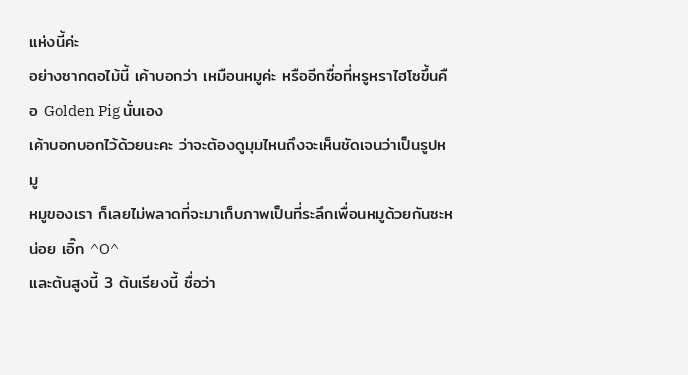แห่งนี้ค่ะ
อย่างซากตอไม้นี้ เค้าบอกว่า เหมือนหมูค่ะ หรืออีกชื่อที่หรูหราไฮโซขึ้นคือ Golden Pig นั่นเอง
เค้าบอกบอกไว้ด้วยนะคะ ว่าจะต้องดูมุมไหนถึงจะเห็นชัดเจนว่าเป็นรูปหมู
หมูของเรา ก็เลยไม่พลาดที่จะมาเก็บภาพเป็นที่ระลึกเพื่อนหมูด้วยกันซะหน่อย เอิ๊ก ^O^
และต้นสูงนี้ 3 ต้นเรียงนี้ ชื่อว่า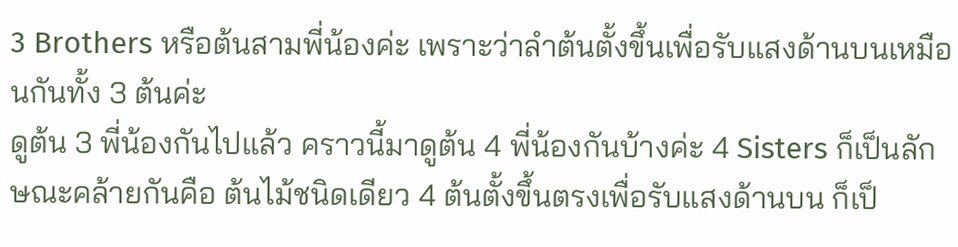3 Brothers หรือต้นสามพี่น้องค่ะ เพราะว่าลำต้นตั้งขึ้นเพื่อรับแสงด้านบนเหมือนกันทั้ง 3 ต้นค่ะ
ดูต้น 3 พี่น้องกันไปแล้ว คราวนี้มาดูต้น 4 พี่น้องกันบ้างค่ะ 4 Sisters ก็เป็นลักษณะคล้ายกันคือ ต้นไม้ชนิดเดียว 4 ต้นตั้งขึ้นตรงเพื่อรับแสงด้านบน ก็เป็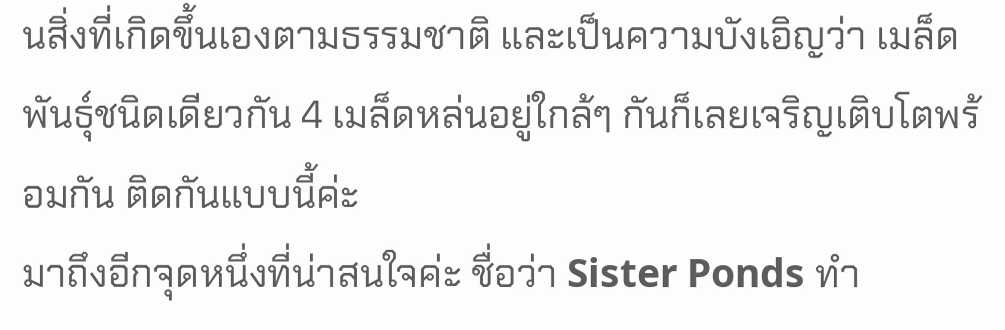นสิ่งที่เกิดขึ้นเองตามธรรมชาติ และเป็นความบังเอิญว่า เมล็ดพันธุ์ชนิดเดียวกัน 4 เมล็ดหล่นอยู่ใกล้ๆ กันก็เลยเจริญเติบโตพร้อมกัน ติดกันแบบนี้ค่ะ
มาถึงอีกจุดหนึ่งที่น่าสนใจค่ะ ชื่อว่า Sister Ponds ทำ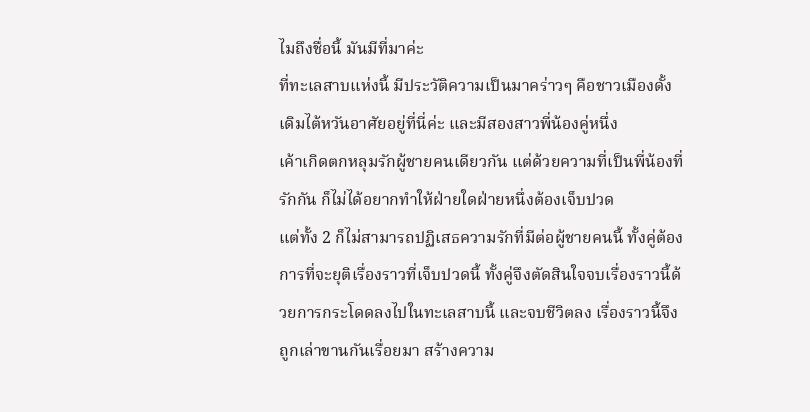ไมถึงชื่อนี้ มันมีที่มาค่ะ
ที่ทะเลสาบแห่งนี้ มีประวัติความเป็นมาคร่าวๆ คือชาวเมืองดั้งเดิมไต้หวันอาศัยอยู่ที่นี่ค่ะ และมีสองสาวพี่น้องคู่หนึ่ง
เค้าเกิดตกหลุมรักผู้ชายคนเดียวกัน แต่ด้วยความที่เป็นพี่น้องที่รักกัน ก็ไม่ได้อยากทำให้ฝ่ายใดฝ่ายหนึ่งต้องเจ็บปวด
แต่ทั้ง 2 ก็ไม่สามารถปฏิเสธความรักที่มีต่อผู้ชายคนนี้ ทั้งคู่ต้องการที่จะยุติเรื่องราวที่เจ็บปวดนี้ ทั้งคู่จึงตัดสินใจจบเรื่องราวนี้ด้วยการกระโดดลงไปในทะเลสาบนี้ และจบชีวิตลง เรื่องราวนี้จึงถูกเล่าขานกันเรื่อยมา สร้างความ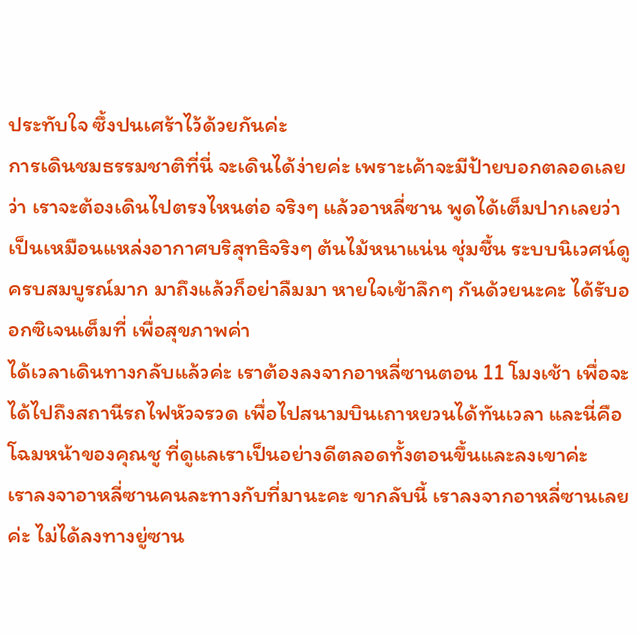ประทับใจ ซึ้งปนเศร้าไว้ด้วยกันค่ะ
การเดินชมธรรมชาติที่นี่ จะเดินได้ง่ายค่ะ เพราะเค้าจะมีป้ายบอกตลอดเลยว่า เราจะต้องเดินไปตรงไหนต่อ จริงๆ แล้วอาหลี่ซาน พูดได้เต็มปากเลยว่า เป็นเหมือนแหล่งอากาศบริสุทธิจริงๆ ต้นไม้หนาแน่น ชุ่มชื้น ระบบนิเวศน์ดูครบสมบูรณ์มาก มาถึงแล้วก็อย่าลืมมา หายใจเข้าลึกๆ กันด้วยนะคะ ได้รับออกซิเจนเต็มที่ เพื่อสุขภาพค่า
ได้เวลาเดินทางกลับแล้วค่ะ เราต้องลงจากอาหลี่ซานตอน 11 โมงเช้า เพื่อจะได้ไปถึงสถานีรถไฟหัวจรวด เพื่อไปสนามบินเถาหยวนได้ทันเวลา และนี่คือโฉมหน้าของคุณชู ที่ดูแลเราเป็นอย่างดีตลอดทั้งตอนขึ้นและลงเขาค่ะ
เราลงจาอาหลี่ซานคนละทางกับที่มานะคะ ขากลับนี้ เราลงจากอาหลี่ซานเลยค่ะ ไม่ได้ลงทางยู่ซาน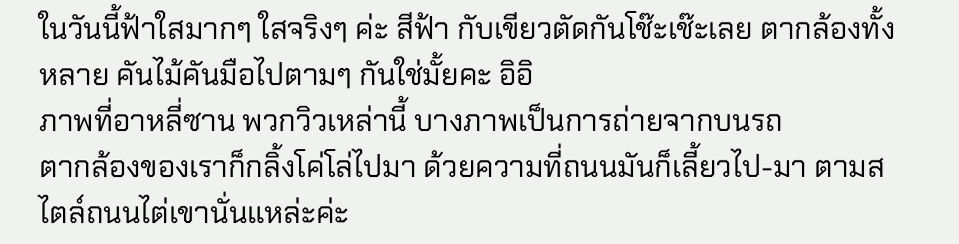ในวันนี้ฟ้าใสมากๆ ใสจริงๆ ค่ะ สีฟ้า กับเขียวตัดกันโช๊ะเช๊ะเลย ตากล้องทั้งหลาย คันไม้คันมือไปตามๆ กันใช่มั้ยคะ อิอิ
ภาพที่อาหลี่ซาน พวกวิวเหล่านี้ บางภาพเป็นการถ่ายจากบนรถ
ตากล้องของเราก็กลิ้งโค่โล่ไปมา ด้วยความที่ถนนมันก็เลี้ยวไป-มา ตามสไตล์ถนนไต่เขานั่นแหล่ะค่ะ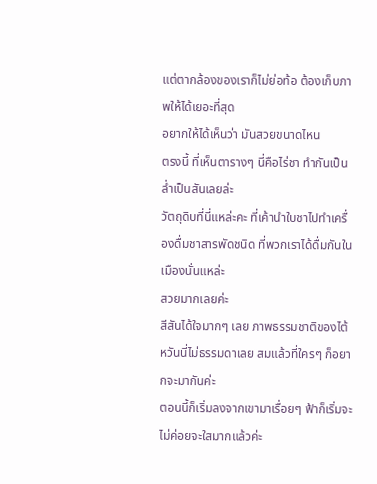แต่ตากล้องของเราก็ไม่ย่อท้อ ต้องเก็บภาพให้ได้เยอะที่สุด
อยากให้ได้เห็นว่า มันสวยขนาดไหน
ตรงนี้ ที่เห็นตารางๆ นี่คือไร่ชา ทำกันเป็นล่ำเป็นสันเลยล่ะ
วัตถุดิบที่นี่แหล่ะคะ ที่เค้านำใบชาไปทำเครื่องดื่มชาสารพัดชนิด ที่พวกเราได้ดื่มกันในเมืองนั่นแหล่ะ
สวยมากเลยค่ะ
สีสันได้ใจมากๆ เลย ภาพธรรมชาติของไต้หวันนี่ไม่ธรรมดาเลย สมแล้วที่ใครๆ ก็อยากจะมากันค่ะ
ตอนนี้ก็เริ่มลงจากเขามาเรื่อยๆ ฟ้าก็เริ่มจะไม่ค่อยจะใสมากแล้วค่ะ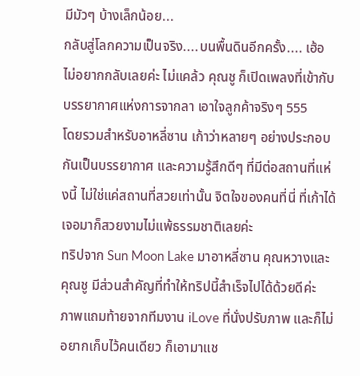มีมัวๆ บ้างเล็กน้อย...
กลับสู่โลกความเป็นจริง....บนพื้นดินอีกครั้ง.... เฮ้อ ไม่อยากกลับเลยค่ะ ไม่แคล้ว คุณชู ก็เปิดเพลงที่เข้ากับบรรยากาศแห่งการจากลา เอาใจลูกค้าจริงๆ 555
โดยรวมสำหรับอาหลี่ซาน เก้าว่าหลายๆ อย่างประกอบกันเป็นบรรยากาศ และความรู้สึกดีๆ ที่มีต่อสถานที่แห่งนี้ ไม่ใช่แค่สถานที่สวยเท่านั้น จิตใจของคนที่นี่ ที่เก้าได้เจอมาก็สวยงามไม่แพ้ธรรมชาติเลยค่ะ
ทริปจาก Sun Moon Lake มาอาหลี่ซาน คุณหวางและคุณชู มีส่วนสำคัญที่ทำให้ทริปนี้สำเร็จไปได้ด้วยดีค่ะ
ภาพแถมท้ายจากทีมงาน iLove ที่นั่งปรับภาพ และก็ไม่อยากเก็บไว้คนเดียว ก็เอามาแช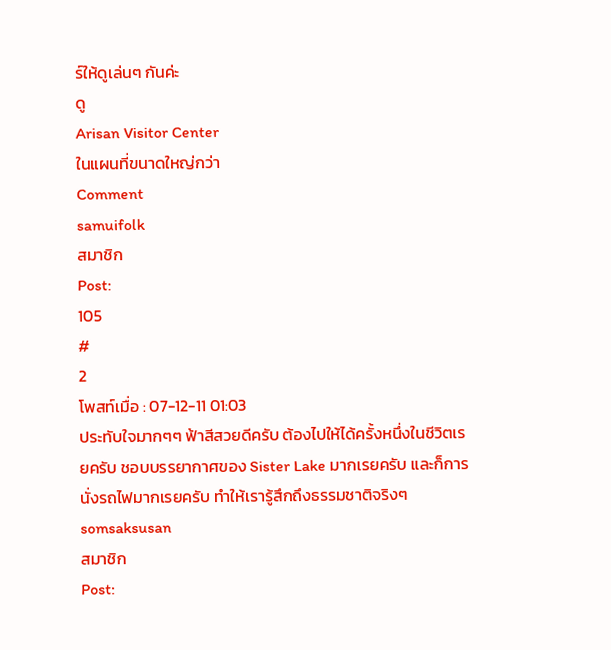ร์ให้ดูเล่นๆ กันค่ะ
ดู
Arisan Visitor Center
ในแผนที่ขนาดใหญ่กว่า
Comment
samuifolk
สมาชิก
Post:
105
#
2
โพสท์เมื่อ : 07-12-11 01:03
ประทับใจมากๆๆ ฟ้าสีสวยดีครับ ต้องไปให้ได้ครั้งหนึ่งในชีวิตเรยครับ ชอบบรรยากาศของ Sister Lake มากเรยครับ และก็การนั่งรถไฟมากเรยครับ ทำให้เรารู้สึกถึงธรรมชาติจริงๆ
somsaksusan
สมาชิก
Post: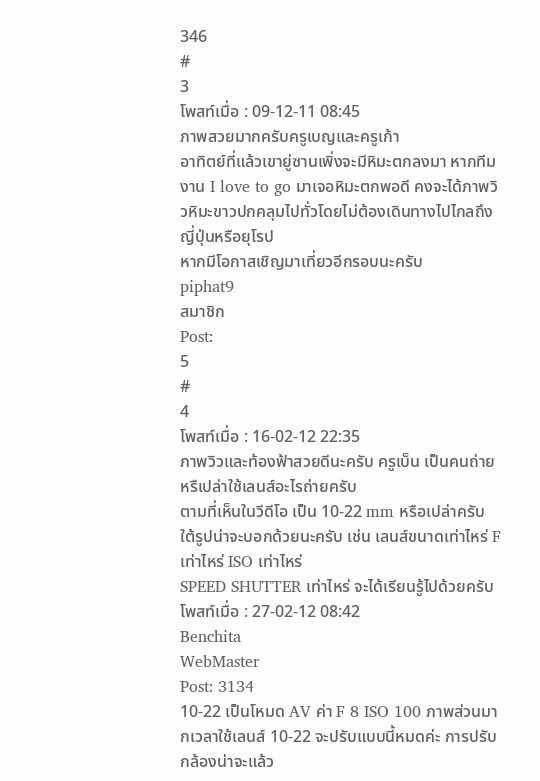346
#
3
โพสท์เมื่อ : 09-12-11 08:45
ภาพสวยมากครับครูเบญและครูเก้า
อาทิตย์ที่แล้วเขายู่ซานเพิ่งจะมีหิมะตกลงมา หากทีมงาน I love to go มาเจอหิมะตกพอดี คงจะได้ภาพวิวหิมะขาวปกคลุมไปทั่วโดยไม่ต้องเดินทางไปไกลถึงญี่ปุ่นหรือยุโรป
หากมีโอกาสเชิญมาเที่ยวอีกรอบนะครับ
piphat9
สมาชิก
Post:
5
#
4
โพสท์เมื่อ : 16-02-12 22:35
ภาพวิวและท้องฟ้าสวยดีนะครับ ครูเบ็น เป็นคนถ่ายหรืเปล่าใช้เลนส์อะไรถ่ายครับ
ตามที่เห็นในวีดีโอ เป็น 10-22 mm หรือเปล่าครับ
ใต้รูปน่าจะบอกด้วยนะครับ เช่น เลนส์ขนาดเท่าไหร่ F เท่าไหร่ ISO เท่าไหร่
SPEED SHUTTER เท่าไหร่ จะได้เรียนรู้ไปด้วยครับ
โพสท์เมื่อ : 27-02-12 08:42
Benchita
WebMaster
Post: 3134
10-22 เป็นโหมด AV ค่า F 8 ISO 100 ภาพส่วนมากเวลาใช้เลนส์ 10-22 จะปรับแบบนี้หมดค่ะ การปรับกล้องน่าจะแล้ว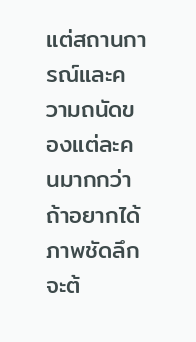แต่สถานการณ์และความถนัดของแต่ละคนมากกว่า ถ้าอยากได้ภาพชัดลึกจะต้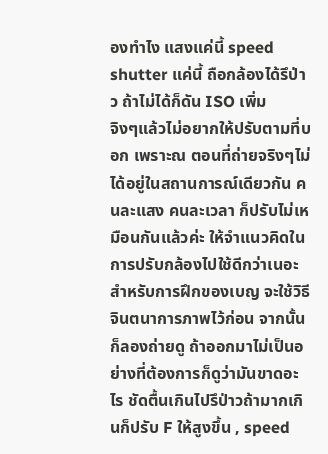องทำไง แสงแค่นี้ speed shutter แค่นี้ ถือกล้องได้รึป่าว ถ้าไม่ได้ก็ดัน ISO เพิ่ม
จิงๆแล้วไม่อยากให้ปรับตามที่บอก เพราะณ ตอนที่ถ่ายจริงๆไม่ได้อยู่ในสถานการณ์เดียวกัน คนละแสง คนละเวลา ก็ปรับไม่เหมือนกันแล้วค่ะ ให้จำแนวคิดในการปรับกล้องไปใช้ดีกว่าเนอะ
สำหรับการฝึกของเบญ จะใช้วิธีจินตนาการภาพไว้ก่อน จากนั้นก็ลองถ่ายดู ถ้าออกมาไม่เป็นอย่างที่ต้องการก็ดูว่ามันขาดอะไร ชัดตื้นเกินไปรึป่าวถ้ามากเกินก็ปรับ F ให้สูงขึ้น , speed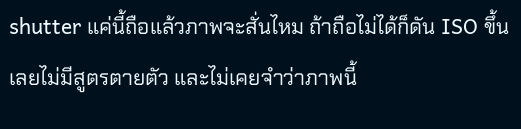shutter แค่นี้ถือแล้วภาพจะสั่นไหม ถ้าถือไม่ได้ก็ดัน ISO ขึ้น เลยไม่มีสูตรตายตัว และไม่เคยจำว่าภาพนี้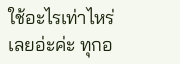ใช้อะไรเท่าไหร่เลยอ่ะค่ะ ทุกอ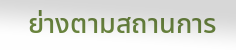ย่างตามสถานการ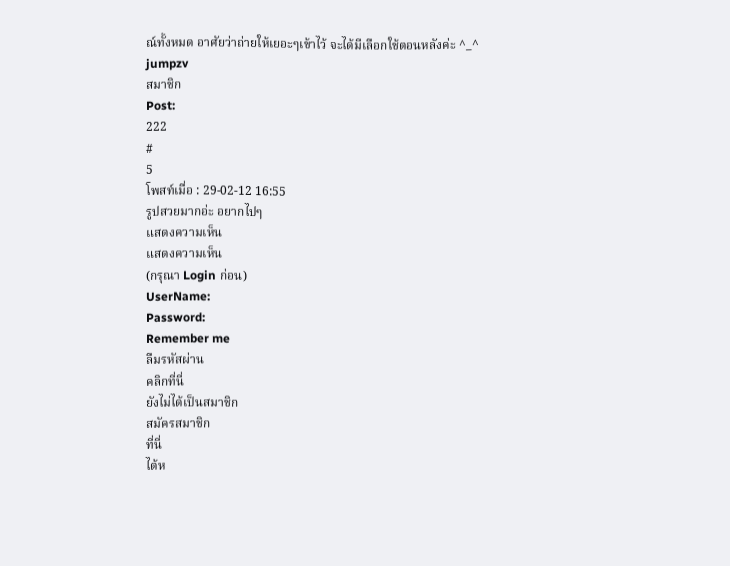ณ์ทั้งหมด อาศัยว่าถ่ายให้เยอะๆเข้าไว้ จะได้มีเลือกใช้ตอนหลังค่ะ ^_^
jumpzv
สมาชิก
Post:
222
#
5
โพสท์เมื่อ : 29-02-12 16:55
รูปสวยมากอ่ะ อยากไปๆ
แสดงความเห็น
แสดงความเห็น
(กรุณา Login ก่อน)
UserName:
Password:
Remember me
ลืมรหัสผ่าน
คลิกที่นี่
ยังไม่ได้เป็นสมาชิก
สมัครสมาชิก
ที่นี่
ไต้ห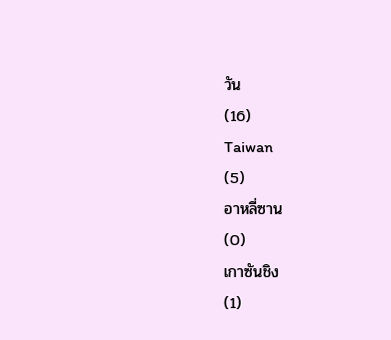วัน
(16)
Taiwan
(5)
อาหลี่ซาน
(0)
เกาซันชิง
(1)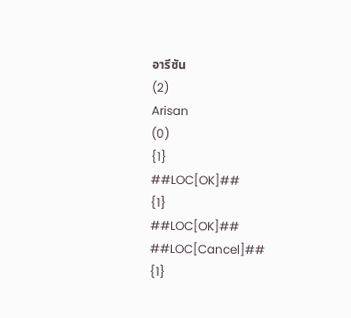อารีซัน
(2)
Arisan
(0)
{1}
##LOC[OK]##
{1}
##LOC[OK]##
##LOC[Cancel]##
{1}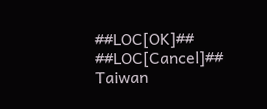##LOC[OK]##
##LOC[Cancel]##
Taiwan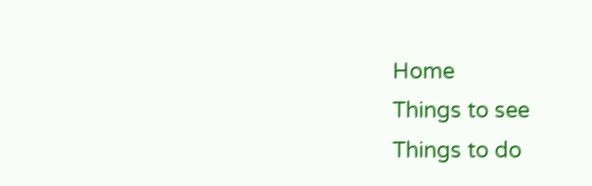Home
Things to see
Things to do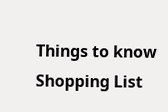Things to know
Shopping List